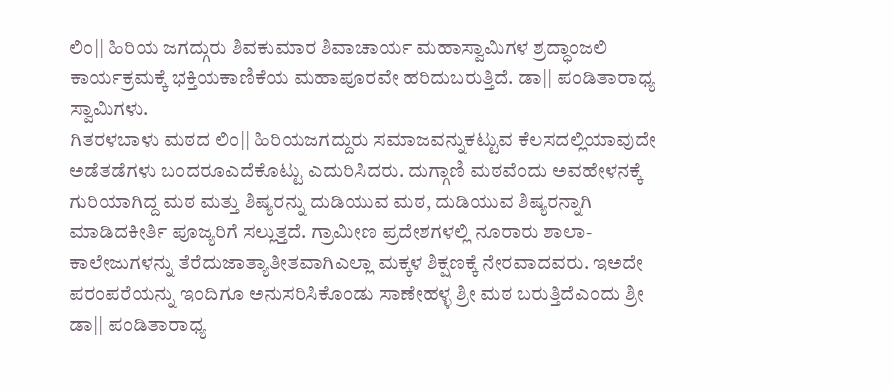ಲಿಂ|| ಹಿರಿಯ ಜಗದ್ಗುರು ಶಿವಕುಮಾರ ಶಿವಾಚಾರ್ಯ ಮಹಾಸ್ವಾಮಿಗಳ ಶ್ರದ್ಧಾಂಜಲಿ ಕಾರ್ಯಕ್ರಮಕ್ಕೆ ಭಕ್ತಿಯಕಾಣಿಕೆಯ ಮಹಾಪೂರವೇ ಹರಿದುಬರುತ್ತಿದೆ. ಡಾ|| ಪಂಡಿತಾರಾಧ್ಯ ಸ್ವಾಮಿಗಳು.
ಗಿತರಳಬಾಳು ಮಠದ ಲಿಂ|| ಹಿರಿಯಜಗದ್ದುರು ಸಮಾಜವನ್ನುಕಟ್ಟುವ ಕೆಲಸದಲ್ಲಿಯಾವುದೇ ಅಡೆತಡೆಗಳು ಬಂದರೂಎದೆಕೊಟ್ಟು ಎದುರಿಸಿದರು. ದುಗ್ಗಾಣಿ ಮಠವೆಂದು ಅವಹೇಳನಕ್ಕೆ ಗುರಿಯಾಗಿದ್ದ ಮಠ ಮತ್ತು ಶಿಷ್ಯರನ್ನು ದುಡಿಯುವ ಮಠ, ದುಡಿಯುವ ಶಿಷ್ಯರನ್ನಾಗಿ ಮಾಡಿದಕೀರ್ತಿ ಪೂಜ್ಯರಿಗೆ ಸಲ್ಲುತ್ತದೆ. ಗ್ರಾಮೀಣ ಪ್ರದೇಶಗಳಲ್ಲಿ ನೂರಾರು ಶಾಲಾ-ಕಾಲೇಜುಗಳನ್ನು ತೆರೆದುಜಾತ್ಯಾತೀತವಾಗಿಎಲ್ಲಾ ಮಕ್ಕಳ ಶಿಕ್ಷಣಕ್ಕೆ ನೇರವಾದವರು. ಇಅದೇ ಪರಂಪರೆಯನ್ನು ಇಂದಿಗೂ ಅನುಸರಿಸಿಕೊಂಡು ಸಾಣೇಹಳ್ಳ ಶ್ರೀ ಮಠ ಬರುತ್ತಿದೆಎಂದು ಶ್ರೀ ಡಾ|| ಪಂಡಿತಾರಾಧ್ಯ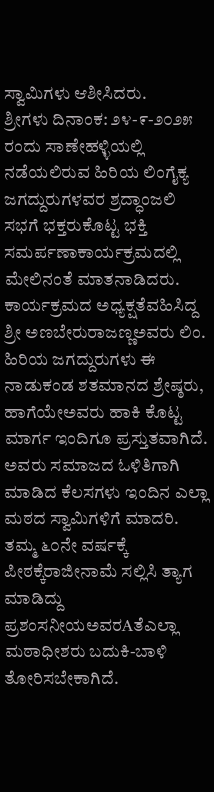ಸ್ವಾಮಿಗಳು ಆಶೀಸಿದರು.
ಶ್ರೀಗಳು ದಿನಾಂಕ: ೨೪-೯-೨೦೨೫ ರಂದು ಸಾಣೇಹಳ್ಳಿಯಲ್ಲಿ ನಡೆಯಲಿರುವ ಹಿರಿಯ ಲಿಂಗೈಕ್ಯ ಜಗದ್ದುರುಗಳವರ ಶ್ರದ್ಧಾಂಜಲಿ ಸಭಗೆ ಭಕ್ತರುಕೊಟ್ಟ ಭಕ್ತಿ ಸಮರ್ಪಣಾಕಾರ್ಯಕ್ರಮದಲ್ಲಿ ಮೇಲಿನಂತೆ ಮಾತನಾಡಿದರು. ಕಾರ್ಯಕ್ರಮದ ಅಧ್ಯಕ್ಷತೆವಹಿಸಿದ್ದ ಶ್ರೀ ಅಣಬೇರುರಾಜಣ್ಣಅವರು ಲಿಂ. ಹಿರಿಯ ಜಗದ್ದುರುಗಳು ಈ ನಾಡುಕಂಡ ಶತಮಾನದ ಶ್ರೇಷ್ಠರು, ಹಾಗೆಯೇಅವರು ಹಾಕಿ ಕೊಟ್ಟ ಮಾರ್ಗ ಇಂದಿಗೂ ಪ್ರಸ್ತುತವಾಗಿದೆ. ಅವರು ಸಮಾಜದ ಓಳಿತಿಗಾಗಿ ಮಾಡಿದ ಕೆಲಸಗಳು ಇಂದಿನ ಎಲ್ಲಾ ಮಠದ ಸ್ವಾಮಿಗಳಿಗೆ ಮಾದರಿ. ತಮ್ಮ ೬೦ನೇ ವರ್ಷಕ್ಕೆ ಪೀಠಕ್ಕೆರಾಜೀನಾಮೆ ಸಲ್ಲಿಸಿ ತ್ಯಾಗ ಮಾಡಿದ್ದು ಪ್ರಶಂಸನೀಯಅವರAತೆಎಲ್ಲಾ ಮಠಾಧೀಶರು ಬದುಕಿ-ಬಾಳಿ ತೋರಿಸಬೇಕಾಗಿದೆ.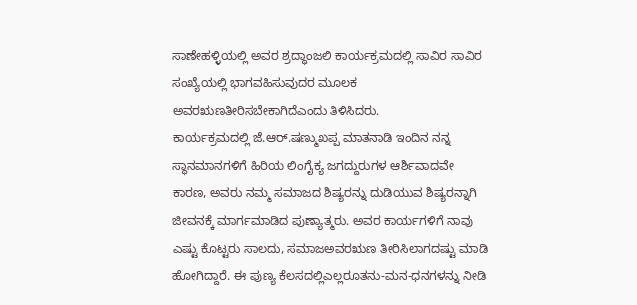ಸಾಣೇಹಳ್ಳಿಯಲ್ಲಿ ಅವರ ಶ್ರದ್ಧಾಂಜಲಿ ಕಾರ್ಯಕ್ರಮದಲ್ಲಿ ಸಾವಿರ ಸಾವಿರ ಸಂಖ್ಯೆಯಲ್ಲಿ ಭಾಗವಹಿಸುವುದರ ಮೂಲಕ ಅವರಋಣತೀರಿಸಬೇಕಾಗಿದೆಎಂದು ತಿಳಿಸಿದರು.
ಕಾರ್ಯಕ್ರಮದಲ್ಲಿ ಜೆ.ಆರ್.ಷಣ್ಮುಖಪ್ಪ ಮಾತನಾಡಿ ಇಂದಿನ ನನ್ನ ಸ್ಥಾನಮಾನಗಳಿಗೆ ಹಿರಿಯ ಲಿಂಗೈಕ್ಯ ಜಗದ್ದುರುಗಳ ಆರ್ಶಿವಾದವೇ ಕಾರಣ, ಅವರು ನಮ್ಮ ಸಮಾಜದ ಶಿಷ್ಯರನ್ನು ದುಡಿಯುವ ಶಿಷ್ಯರನ್ನಾಗಿ ಜೀವನಕ್ಕೆ ಮಾರ್ಗಮಾಡಿದ ಪುಣ್ಯಾತ್ಮರು. ಅವರ ಕಾರ್ಯಗಳಿಗೆ ನಾವು ಎಷ್ಟು ಕೊಟ್ಟರು ಸಾಲದು, ಸಮಾಜಅವರಋಣ ತೀರಿಸಿಲಾಗದಷ್ಟು ಮಾಡಿ ಹೋಗಿದ್ದಾರೆ. ಈ ಪುಣ್ಯ ಕೆಲಸದಲ್ಲಿಎಲ್ಲರೂತನು-ಮನ-ಧನಗಳನ್ನು ನೀಡಿ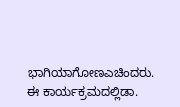ಭಾಗಿಯಾಗೋಣಎಚಿಂದರು.
ಈ ಕಾರ್ಯಕ್ರಮದಲ್ಲಿಡಾ.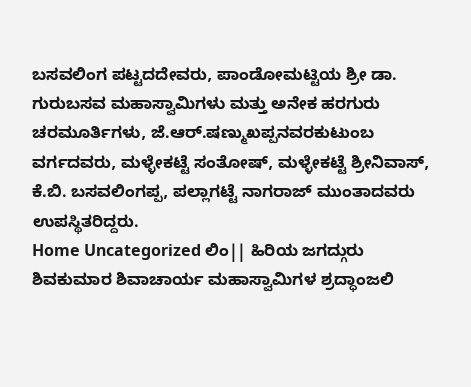ಬಸವಲಿಂಗ ಪಟ್ಟದದೇವರು, ಪಾಂಡೋಮಟ್ಟಿಯ ಶ್ರೀ ಡಾ. ಗುರುಬಸವ ಮಹಾಸ್ವಾಮಿಗಳು ಮತ್ತು ಅನೇಕ ಹರಗುರು ಚರಮೂರ್ತಿಗಳು, ಜೆ.ಆರ್.ಷಣ್ಮುಖಪ್ಪನವರಕುಟುಂಬ ವರ್ಗದವರು, ಮಳ್ಳೇಕಟ್ಟೆ ಸಂತೋಷ್, ಮಳ್ಳೇಕಟ್ಟೆ ಶ್ರೀನಿವಾಸ್, ಕೆ.ಬಿ. ಬಸವಲಿಂಗಪ್ಪ, ಪಲ್ಲಾಗಟ್ಟೆ ನಾಗರಾಜ್ ಮುಂತಾದವರು ಉಪಸ್ಥಿತರಿದ್ದರು.
Home Uncategorized ಲಿಂ|| ಹಿರಿಯ ಜಗದ್ಗುರು ಶಿವಕುಮಾರ ಶಿವಾಚಾರ್ಯ ಮಹಾಸ್ವಾಮಿಗಳ ಶ್ರದ್ಧಾಂಜಲಿ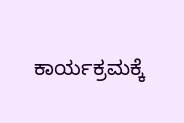ಕಾರ್ಯಕ್ರಮಕ್ಕೆ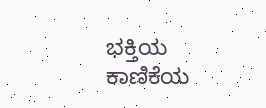ಭಕ್ತಿಯ ಕಾಣಿಕೆಯ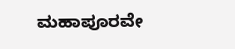ಮಹಾಪೂರವೇ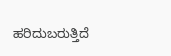ಹರಿದುಬರುತ್ತಿದೆ